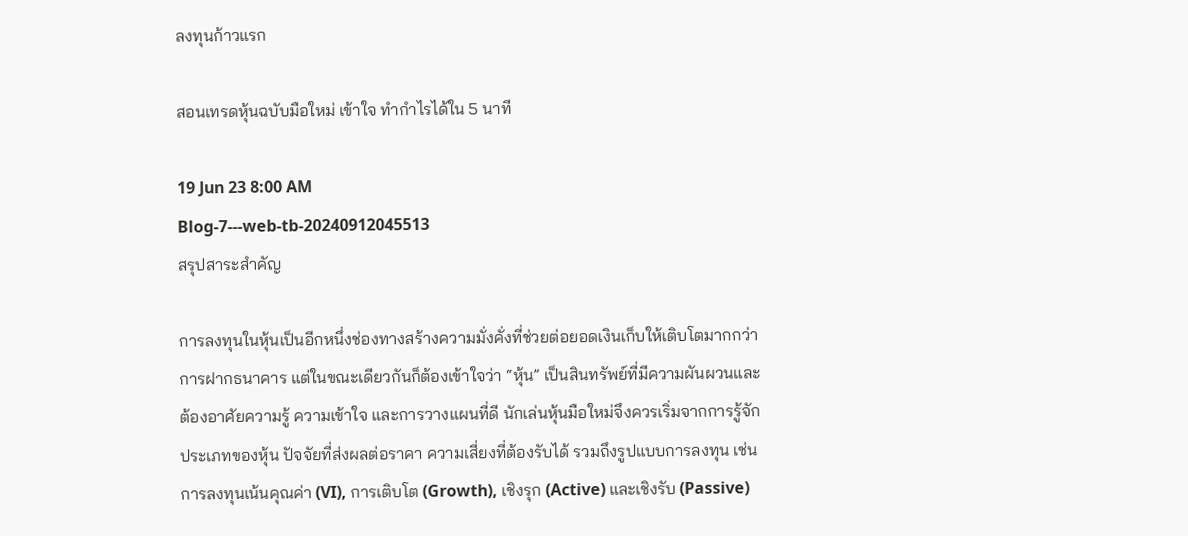ลงทุนก้าวแรก

สอนเทรดหุ้นฉบับมือใหม่ เข้าใจ ทำกำไรได้ใน 5 นาที

19 Jun 23 8:00 AM
Blog-7---web-tb-20240912045513
สรุปสาระสำคัญ

การลงทุนในหุ้นเป็นอีกหนึ่งช่องทางสร้างความมั่งคั่งที่ช่วยต่อยอดเงินเก็บให้เติบโตมากกว่าการฝากธนาคาร แต่ในขณะเดียวกันก็ต้องเข้าใจว่า “หุ้น” เป็นสินทรัพย์ที่มีความผันผวนและต้องอาศัยความรู้ ความเข้าใจ และการวางแผนที่ดี นักเล่นหุ้นมือใหม่จึงควรเริ่มจากการรู้จักประเภทของหุ้น ปัจจัยที่ส่งผลต่อราคา ความเสี่ยงที่ต้องรับได้ รวมถึงรูปแบบการลงทุน เช่น การลงทุนเน้นคุณค่า (VI), การเติบโต (Growth), เชิงรุก (Active) และเชิงรับ (Passive)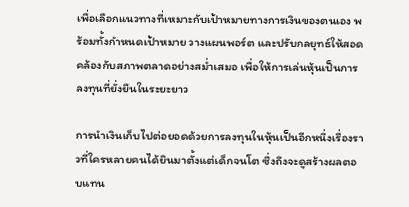เพื่อเลือกแนวทางที่เหมาะกับเป้าหมายทางการเงินของตนเอง พร้อมทั้งกำหนดเป้าหมาย วางแผนพอร์ต และปรับกลยุทธ์ให้สอดคล้องกับสภาพตลาดอย่างสม่ำเสมอ เพื่อให้การเล่นหุ้นเป็นการลงทุนที่ยั่งยืนในระยะยาว

การนำเงินเก็บไปต่อยอดด้วยการลงทุนในหุ้นเป็นอีกหนึ่งเรื่องราวที่ใครหลายคนได้ยินมาตั้งแต่เด็กจนโต ซึ่งถึงจะดูสร้างผลตอบแทน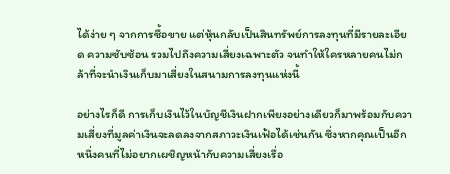ได้ง่าย ๆ จากการซื้อขาย แต่หุ้นกลับเป็นสินทรัพย์การลงทุนที่มีรายละเอียด ความซับซ้อน รวมไปถึงความเสี่ยงเฉพาะตัว จนทำให้ใครหลายคนไม่กล้าที่จะนำเงินเก็บมาเสี่ยงในสนามการลงทุนแห่งนี้

อย่างไรก็ดี การเก็บเงินไว้ในบัญชีเงินฝากเพียงอย่างเดียวก็มาพร้อมกับความเสี่ยงที่มูลค่าเงินจะลดลงจากสภาวะเงินเฟ้อได้เช่นกัน ซึ่งหากคุณเป็นอีกหนึ่งคนที่ไม่อยากเผชิญหน้ากับความเสี่ยงเรื่อ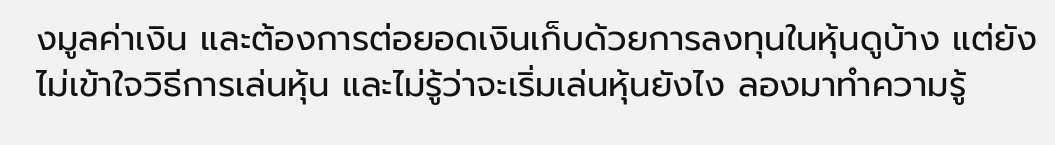งมูลค่าเงิน และต้องการต่อยอดเงินเก็บด้วยการลงทุนในหุ้นดูบ้าง แต่ยังไม่เข้าใจวิธีการเล่นหุ้น และไม่รู้ว่าจะเริ่มเล่นหุ้นยังไง ลองมาทำความรู้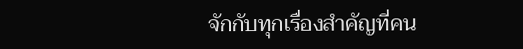จักกับทุกเรื่องสำคัญที่คน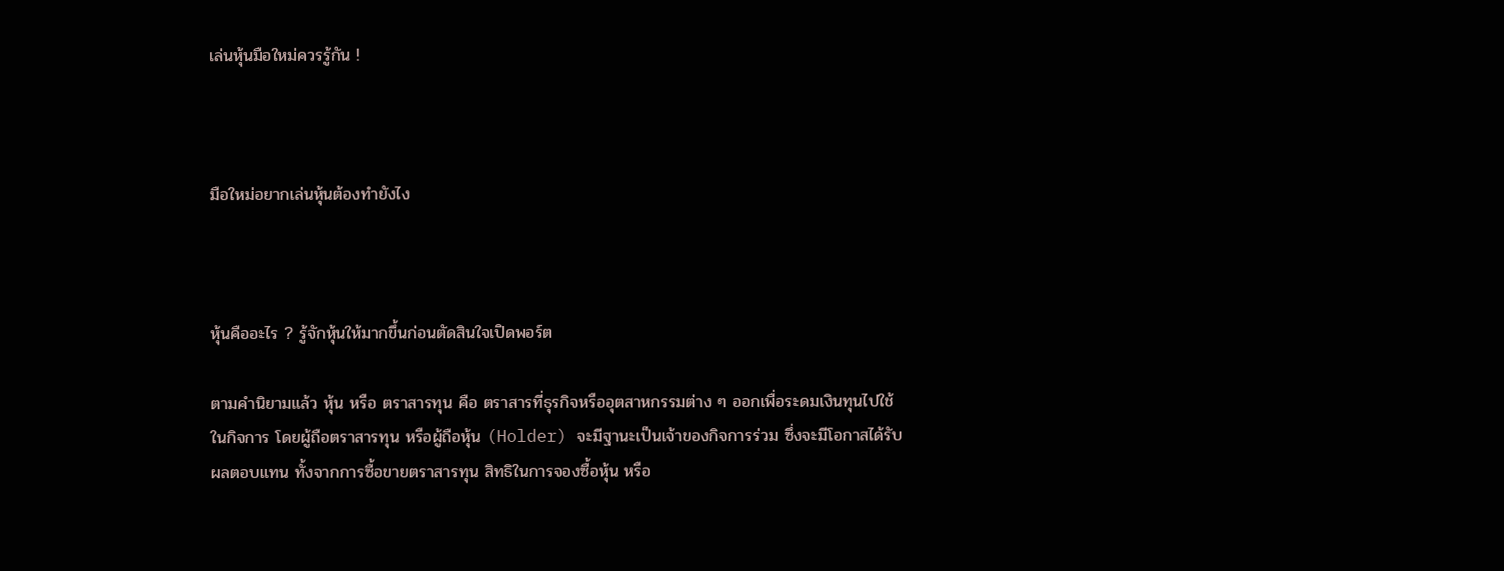เล่นหุ้นมือใหม่ควรรู้กัน !



มือใหม่อยากเล่นหุ้นต้องทำยังไง



หุ้นคืออะไร ? รู้จักหุ้นให้มากขึ้นก่อนตัดสินใจเปิดพอร์ต

ตามคำนิยามแล้ว หุ้น หรือ ตราสารทุน คือ ตราสารที่ธุรกิจหรืออุตสาหกรรมต่าง ๆ ออกเพื่อระดมเงินทุนไปใช้ในกิจการ โดยผู้ถือตราสารทุน หรือผู้ถือหุ้น (Holder) จะมีฐานะเป็นเจ้าของกิจการร่วม ซึ่งจะมีโอกาสได้รับผลตอบแทน ทั้งจากการซื้อขายตราสารทุน สิทธิในการจองซื้อหุ้น หรือ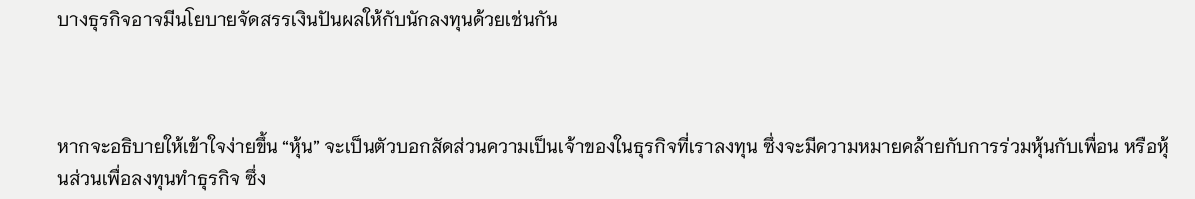บางธุรกิจอาจมีนโยบายจัดสรรเงินปันผลให้กับนักลงทุนด้วยเช่นกัน



หากจะอธิบายให้เข้าใจง่ายขึ้น “หุ้น” จะเป็นตัวบอกสัดส่วนความเป็นเจ้าของในธุรกิจที่เราลงทุน ซึ่งจะมีความหมายคล้ายกับการร่วมหุ้นกับเพื่อน หรือหุ้นส่วนเพื่อลงทุนทำธุรกิจ ซึ่ง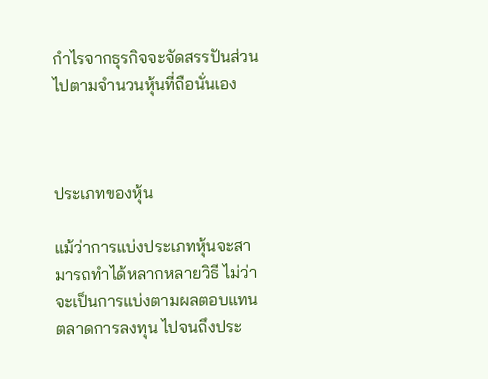กำไรจากธุรกิจจะจัดสรรปันส่วนไปตามจำนวนหุ้นที่ถือนั่นเอง



ประเภทของหุ้น

แม้ว่าการแบ่งประเภทหุ้นจะสามารถทำได้หลากหลายวิธี ไม่ว่าจะเป็นการแบ่งตามผลตอบแทน ตลาดการลงทุน ไปจนถึงประ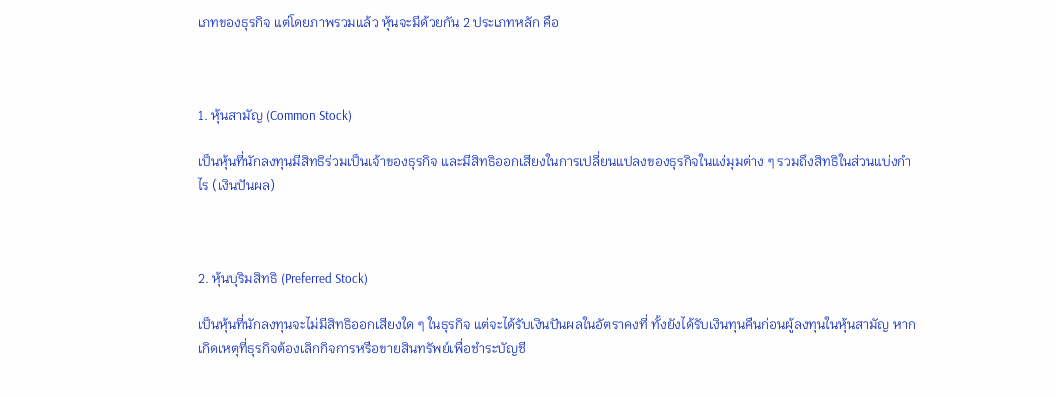เภทของธุรกิจ แต่โดยภาพรวมแล้ว หุ้นจะมีด้วยกัน 2 ประเภทหลัก คือ



1. หุ้นสามัญ (Common Stock)

เป็นหุ้นที่นักลงทุนมีสิทธิร่วมเป็นเจ้าของธุรกิจ และมีสิทธิออกเสียงในการเปลี่ยนแปลงของธุรกิจในแง่มุมต่าง ๆ รวมถึงสิทธิในส่วนแบ่งกำไร (เงินปันผล)



2. หุ้นบุริมสิทธิ (Preferred Stock)

เป็นหุ้นที่นักลงทุนจะไม่มีสิทธิออกเสียงใด ๆ ในธุรกิจ แต่จะได้รับเงินปันผลในอัตราคงที่ ทั้งยังได้รับเงินทุนคืนก่อนผู้ลงทุนในหุ้นสามัญ หากเกิดเหตุที่ธุรกิจต้องเลิกกิจการหรือขายสินทรัพย์เพื่อชำระบัญชี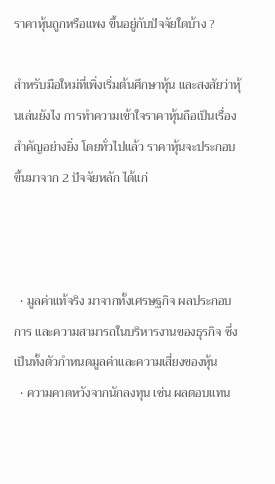ราคาหุ้นถูกหรือแพง ขึ้นอยู่กับปัจจัยใดบ้าง ?

สำหรับมือใหม่ที่เพิ่งเริ่มต้นศึกษาหุ้น และสงสัยว่าหุ้นเล่นยังไง การทำความเข้าใจราคาหุ้นถือเป็นเรื่องสำคัญอย่างยิ่ง โดยทั่วไปแล้ว ราคาหุ้นจะประกอบขึ้นมาจาก 2 ปัจจัยหลัก ได้แก่



  • มูลค่าแท้จริง มาจากทั้งเศรษฐกิจ ผลประกอบการ และความสามารถในบริหารงานของธุรกิจ ซึ่งเป็นทั้งตัวกำหนดมูลค่าและความเสี่ยงของหุ้น
  • ความคาดหวังจากนักลงทุน เช่น ผลตอบแทน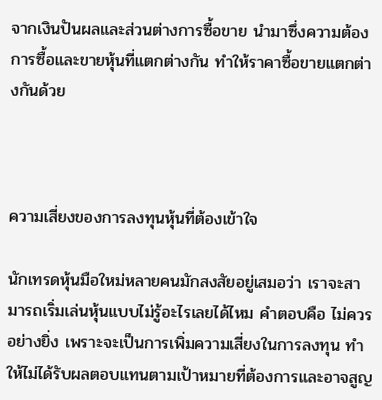จากเงินปันผลและส่วนต่างการซื้อขาย นำมาซึ่งความต้องการซื้อและขายหุ้นที่แตกต่างกัน ทำให้ราคาซื้อขายแตกต่างกันด้วย



ความเสี่ยงของการลงทุนหุ้นที่ต้องเข้าใจ

นักเทรดหุ้นมือใหม่หลายคนมักสงสัยอยู่เสมอว่า เราจะสามารถเริ่มเล่นหุ้นแบบไม่รู้อะไรเลยได้ไหม คำตอบคือ ไม่ควรอย่างยิ่ง เพราะจะเป็นการเพิ่มความเสี่ยงในการลงทุน ทำให้ไม่ได้รับผลตอบแทนตามเป้าหมายที่ต้องการและอาจสูญ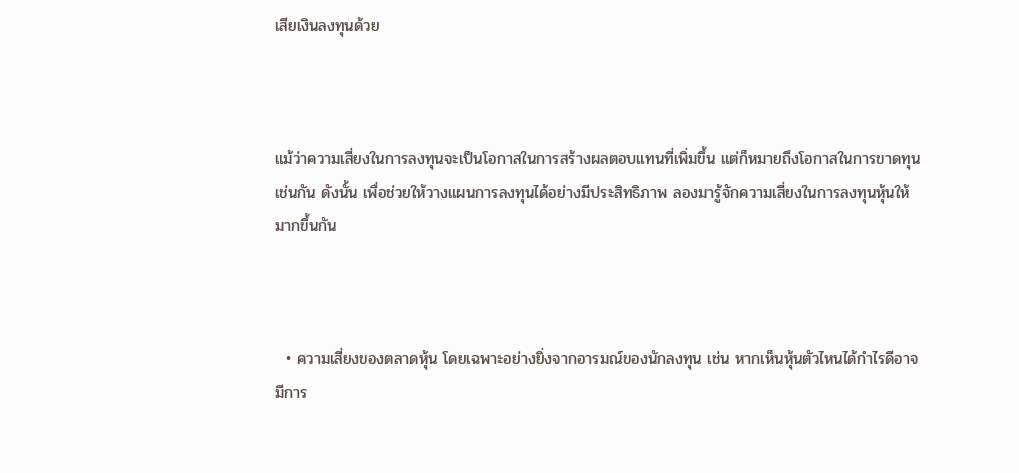เสียเงินลงทุนด้วย



แม้ว่าความเสี่ยงในการลงทุนจะเป็นโอกาสในการสร้างผลตอบแทนที่เพิ่มขึ้น แต่ก็หมายถึงโอกาสในการขาดทุนเช่นกัน ดังนั้น เพื่อช่วยให้วางแผนการลงทุนได้อย่างมีประสิทธิภาพ ลองมารู้จักความเสี่ยงในการลงทุนหุ้นให้มากขึ้นกัน



  • ความเสี่ยงของตลาดหุ้น โดยเฉพาะอย่างยิ่งจากอารมณ์ของนักลงทุน เช่น หากเห็นหุ้นตัวไหนได้กำไรดีอาจมีการ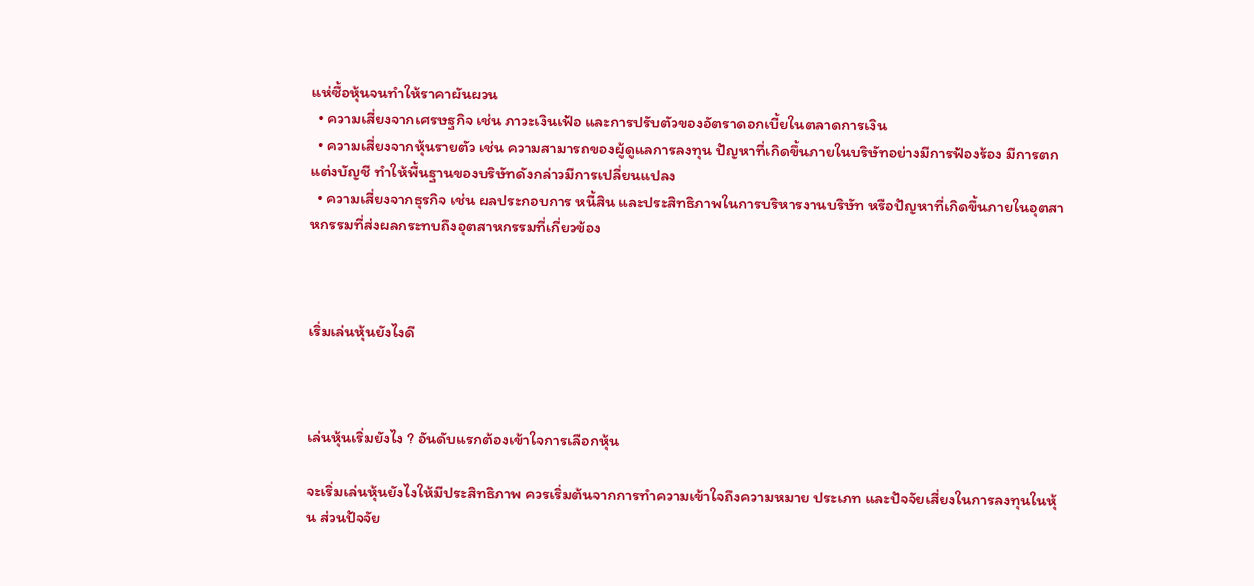แห่ซื้อหุ้นจนทำให้ราคาผันผวน
  • ความเสี่ยงจากเศรษฐกิจ เช่น ภาวะเงินเฟ้อ และการปรับตัวของอัตราดอกเบี้ยในตลาดการเงิน
  • ความเสี่ยงจากหุ้นรายตัว เช่น ความสามารถของผู้ดูแลการลงทุน ปัญหาที่เกิดขึ้นภายในบริษัทอย่างมีการฟ้องร้อง มีการตกแต่งบัญชี ทำให้พื้นฐานของบริษัทดังกล่าวมีการเปลี่ยนแปลง
  • ความเสี่ยงจากธุรกิจ เช่น ผลประกอบการ หนี้สิน และประสิทธิภาพในการบริหารงานบริษัท หรือปัญหาที่เกิดขึ้นภายในอุตสาหกรรมที่ส่งผลกระทบถึงอุตสาหกรรมที่เกี่ยวข้อง



เริ่มเล่นหุ้นยังไงดี



เล่นหุ้นเริ่มยังไง ? อันดับแรกต้องเข้าใจการเลือกหุ้น

จะเริ่มเล่นหุ้นยังไงให้มีประสิทธิภาพ ควรเริ่มต้นจากการทำความเข้าใจถึงความหมาย ประเภท และปัจจัยเสี่ยงในการลงทุนในหุ้น ส่วนปัจจัย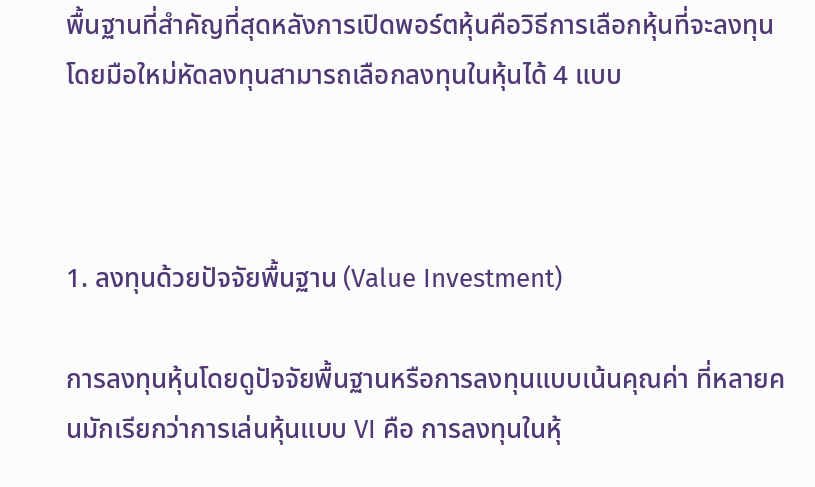พื้นฐานที่สำคัญที่สุดหลังการเปิดพอร์ตหุ้นคือวิธีการเลือกหุ้นที่จะลงทุน โดยมือใหม่หัดลงทุนสามารถเลือกลงทุนในหุ้นได้ 4 แบบ



1. ลงทุนด้วยปัจจัยพื้นฐาน (Value Investment)

การลงทุนหุ้นโดยดูปัจจัยพื้นฐานหรือการลงทุนแบบเน้นคุณค่า ที่หลายคนมักเรียกว่าการเล่นหุ้นแบบ VI คือ การลงทุนในหุ้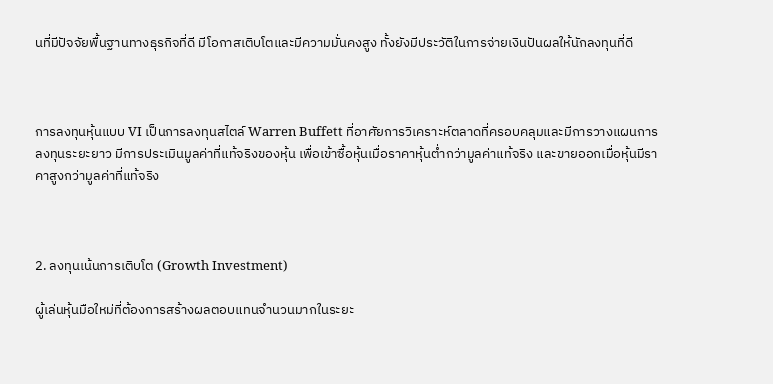นที่มีปัจจัยพื้นฐานทางธุรกิจที่ดี มีโอกาสเติบโตและมีความมั่นคงสูง ทั้งยังมีประวัติในการจ่ายเงินปันผลให้นักลงทุนที่ดี



การลงทุนหุ้นแบบ VI เป็นการลงทุนสไตล์ Warren Buffett ที่อาศัยการวิเคราะห์ตลาดที่ครอบคลุมและมีการวางแผนการลงทุนระยะยาว มีการประเมินมูลค่าที่แท้จริงของหุ้น เพื่อเข้าซื้อหุ้นเมื่อราคาหุ้นต่ำกว่ามูลค่าแท้จริง และขายออกเมื่อหุ้นมีราคาสูงกว่ามูลค่าที่แท้จริง



2. ลงทุนเน้นการเติบโต (Growth Investment)

ผู้เล่นหุ้นมือใหม่ที่ต้องการสร้างผลตอบแทนจำนวนมากในระยะ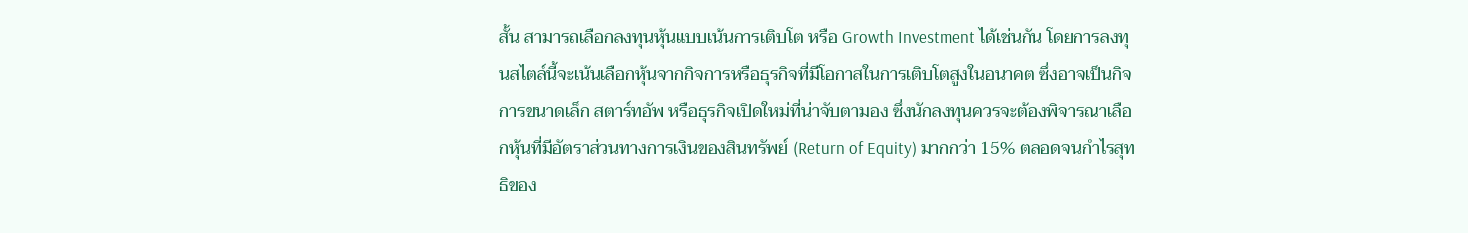สั้น สามารถเลือกลงทุนหุ้นแบบเน้นการเติบโต หรือ Growth Investment ได้เช่นกัน โดยการลงทุนสไตล์นี้จะเน้นเลือกหุ้นจากกิจการหรือธุรกิจที่มีโอกาสในการเติบโตสูงในอนาคต ซึ่งอาจเป็นกิจการขนาดเล็ก สตาร์ทอัพ หรือธุรกิจเปิดใหม่ที่น่าจับตามอง ซึ่งนักลงทุนควรจะต้องพิจารณาเลือกหุ้นที่มีอัตราส่วนทางการเงินของสินทรัพย์ (Return of Equity) มากกว่า 15% ตลอดจนกำไรสุทธิของ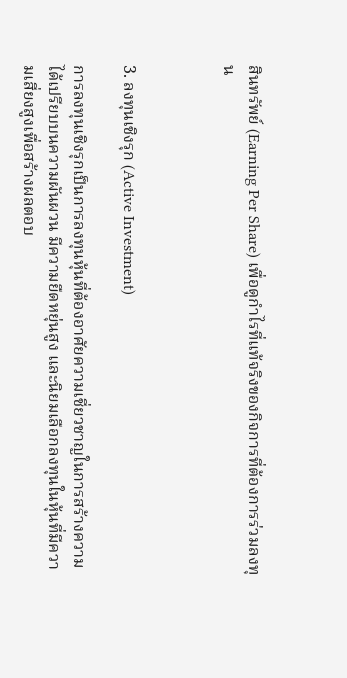สินทรัพย์ (Earning Per Share) เพื่อดูกำไรที่แท้จริงของกิจการที่ต้องการร่วมลงทุน



3. ลงทุนเชิงรุก (Active Investment)

การลงทุนเชิงรุกเป็นการลงทุนหุ้นที่ต้องอาศัยความเชี่ยวชาญในการสร้างความได้เปรียบบนความผันผวน มีความยืดหยุ่นสูง และนิยมเลือกลงทุนในหุ้นที่มีความเสี่ยงสูงเพื่อสร้างผลตอบ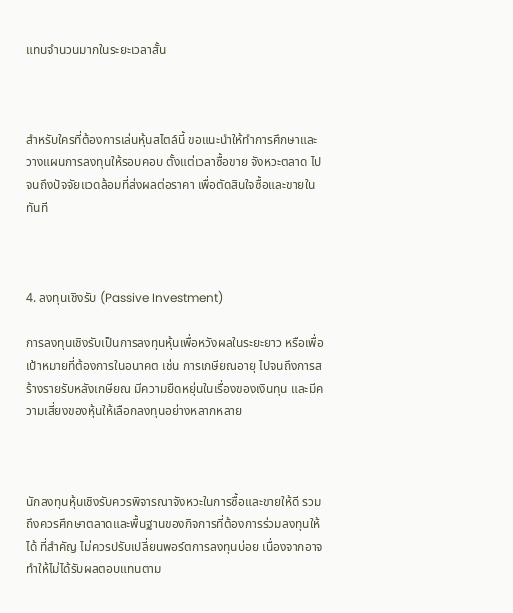แทนจำนวนมากในระยะเวลาสั้น



สำหรับใครที่ต้องการเล่นหุ้นสไตล์นี้ ขอแนะนำให้ทำการศึกษาและวางแผนการลงทุนให้รอบคอบ ตั้งแต่เวลาซื้อขาย จังหวะตลาด ไปจนถึงปัจจัยแวดล้อมที่ส่งผลต่อราคา เพื่อตัดสินใจซื้อและขายในทันที



4. ลงทุนเชิงรับ (Passive Investment)

การลงทุนเชิงรับเป็นการลงทุนหุ้นเพื่อหวังผลในระยะยาว หรือเพื่อเป้าหมายที่ต้องการในอนาคต เช่น การเกษียณอายุ ไปจนถึงการสร้างรายรับหลังเกษียณ มีความยืดหยุ่นในเรื่องของเงินทุน และมีความเสี่ยงของหุ้นให้เลือกลงทุนอย่างหลากหลาย



นักลงทุนหุ้นเชิงรับควรพิจารณาจังหวะในการซื้อและขายให้ดี รวมถึงควรศึกษาตลาดและพื้นฐานของกิจการที่ต้องการร่วมลงทุนให้ได้ ที่สำคัญ ไม่ควรปรับเปลี่ยนพอร์ตการลงทุนบ่อย เนื่องจากอาจทำให้ไม่ได้รับผลตอบแทนตาม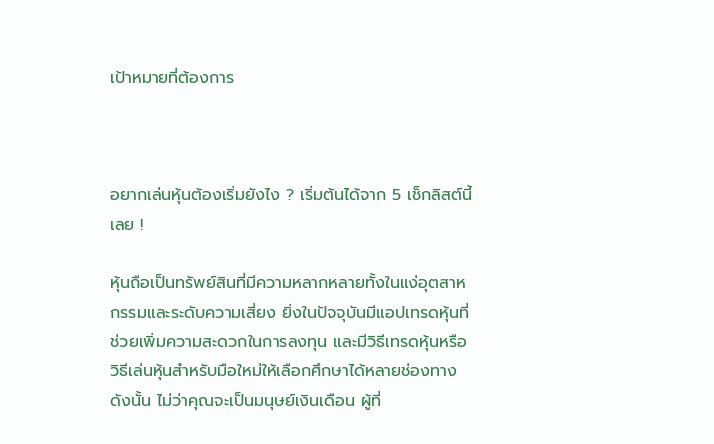เป้าหมายที่ต้องการ



อยากเล่นหุ้นต้องเริ่มยังไง ? เริ่มต้นได้จาก 5 เช็กลิสต์นี้เลย !

หุ้นถือเป็นทรัพย์สินที่มีความหลากหลายทั้งในแง่อุตสาหกรรมและระดับความเสี่ยง ยิ่งในปัจจุบันมีแอปเทรดหุ้นที่ช่วยเพิ่มความสะดวกในการลงทุน และมีวิธีเทรดหุ้นหรือวิธีเล่นหุ้นสำหรับมือใหม่ให้เลือกศึกษาได้หลายช่องทาง ดังนั้น ไม่ว่าคุณจะเป็นมนุษย์เงินเดือน ผู้ที่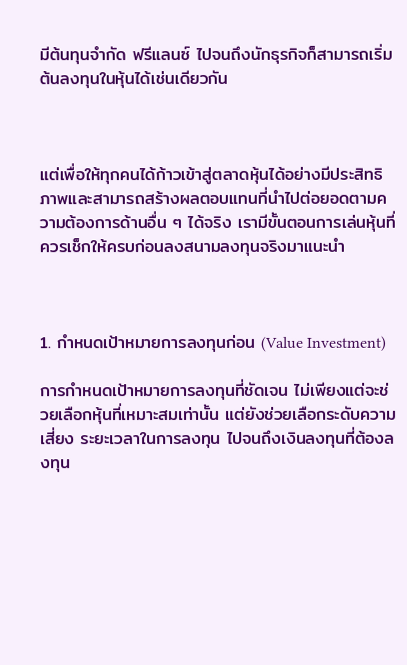มีต้นทุนจำกัด ฟรีแลนซ์ ไปจนถึงนักธุรกิจก็สามารถเริ่มต้นลงทุนในหุ้นได้เช่นเดียวกัน



แต่เพื่อให้ทุกคนได้ก้าวเข้าสู่ตลาดหุ้นได้อย่างมีประสิทธิภาพและสามารถสร้างผลตอบแทนที่นำไปต่อยอดตามความต้องการด้านอื่น ๆ ได้จริง เรามีขั้นตอนการเล่นหุ้นที่ควรเช็กให้ครบก่อนลงสนามลงทุนจริงมาแนะนำ



1. กำหนดเป้าหมายการลงทุนก่อน (Value Investment)

การกำหนดเป้าหมายการลงทุนที่ชัดเจน ไม่เพียงแต่จะช่วยเลือกหุ้นที่เหมาะสมเท่านั้น แต่ยังช่วยเลือกระดับความเสี่ยง ระยะเวลาในการลงทุน ไปจนถึงเงินลงทุนที่ต้องลงทุน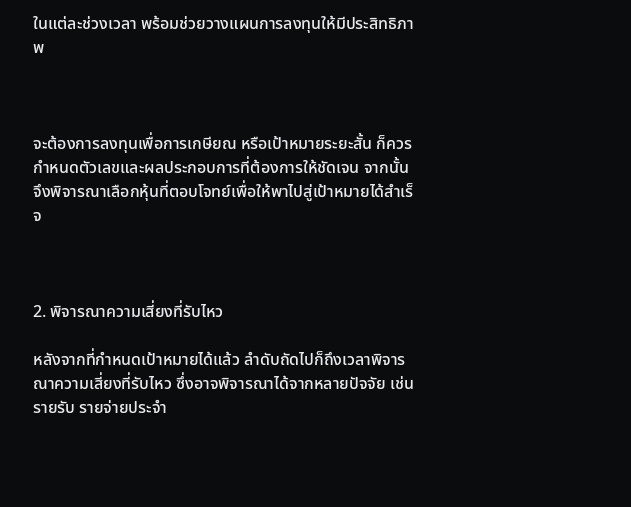ในแต่ละช่วงเวลา พร้อมช่วยวางแผนการลงทุนให้มีประสิทธิภาพ



จะต้องการลงทุนเพื่อการเกษียณ หรือเป้าหมายระยะสั้น ก็ควรกำหนดตัวเลขและผลประกอบการที่ต้องการให้ชัดเจน จากนั้นจึงพิจารณาเลือกหุ้นที่ตอบโจทย์เพื่อให้พาไปสู่เป้าหมายได้สำเร็จ



2. พิจารณาความเสี่ยงที่รับไหว

หลังจากที่กำหนดเป้าหมายได้แล้ว ลำดับถัดไปก็ถึงเวลาพิจารณาความเสี่ยงที่รับไหว ซึ่งอาจพิจารณาได้จากหลายปัจจัย เช่น รายรับ รายจ่ายประจำ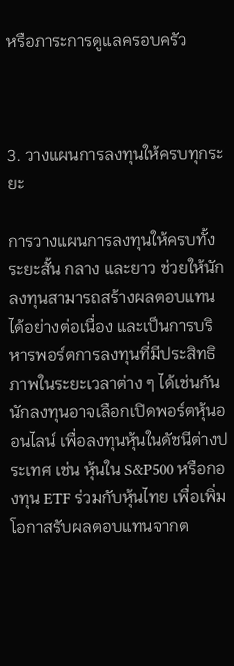หรือภาระการดูแลครอบครัว



3. วางแผนการลงทุนให้ครบทุกระยะ

การวางแผนการลงทุนให้ครบทั้งระยะสั้น กลาง และยาว ช่วยให้นักลงทุนสามารถสร้างผลตอบแทนได้อย่างต่อเนื่อง และเป็นการบริหารพอร์ตการลงทุนที่มีประสิทธิภาพในระยะเวลาต่าง ๆ ได้เช่นกัน นักลงทุนอาจเลือกเปิดพอร์ตหุ้นออนไลน์ เพื่อลงทุนหุ้นในดัชนีต่างประเทศ เช่น หุ้นใน S&P500 หรือกองทุน ETF ร่วมกับหุ้นไทย เพื่อเพิ่มโอกาสรับผลตอบแทนจากต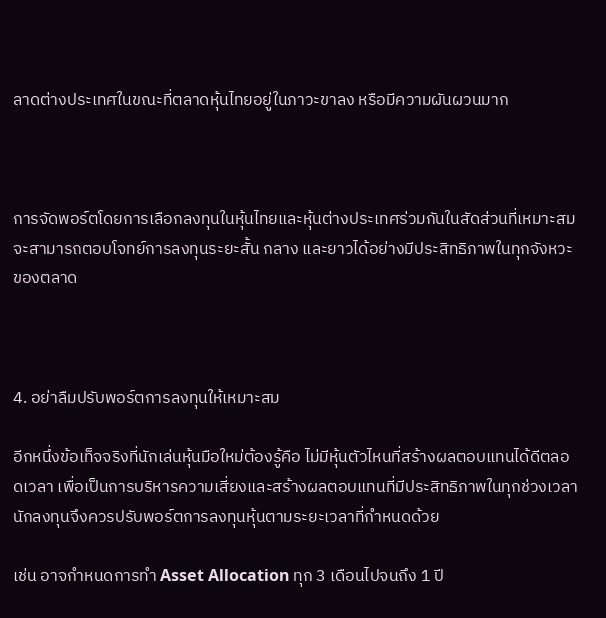ลาดต่างประเทศในขณะที่ตลาดหุ้นไทยอยู่ในภาวะขาลง หรือมีความผันผวนมาก



การจัดพอร์ตโดยการเลือกลงทุนในหุ้นไทยและหุ้นต่างประเทศร่วมกันในสัดส่วนที่เหมาะสม จะสามารถตอบโจทย์การลงทุนระยะสั้น กลาง และยาวได้อย่างมีประสิทธิภาพในทุกจังหวะของตลาด



4. อย่าลืมปรับพอร์ตการลงทุนให้เหมาะสม

อีกหนึ่งข้อเท็จจริงที่นักเล่นหุ้นมือใหม่ต้องรู้คือ ไม่มีหุ้นตัวไหนที่สร้างผลตอบแทนได้ดีตลอดเวลา เพื่อเป็นการบริหารความเสี่ยงและสร้างผลตอบแทนที่มีประสิทธิภาพในทุกช่วงเวลา นักลงทุนจึงควรปรับพอร์ตการลงทุนหุ้นตามระยะเวลาที่กำหนดด้วย

เช่น อาจกำหนดการทำ Asset Allocation ทุก 3 เดือนไปจนถึง 1 ปี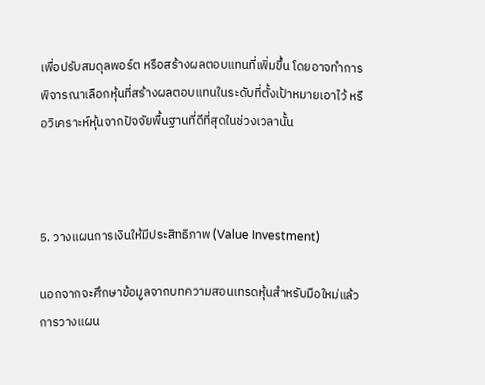เพื่อปรับสมดุลพอร์ต หรือสร้างผลตอบแทนที่เพิ่มขึ้น โดยอาจทำการพิจารณาเลือกหุ้นที่สร้างผลตอบแทนในระดับที่ตั้งเป้าหมายเอาไว้ หรือวิเคราะห์หุ้นจากปัจจัยพื้นฐานที่ดีที่สุดในช่วงเวลานั้น



5. วางแผนการเงินให้มีประสิทธิภาพ (Value Investment)

นอกจากจะศึกษาข้อมูลจากบทความสอนเทรดหุ้นสำหรับมือใหม่แล้ว การวางแผน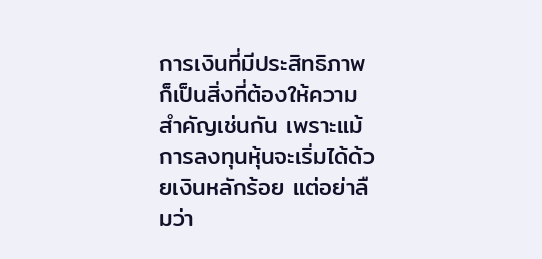การเงินที่มีประสิทธิภาพก็เป็นสิ่งที่ต้องให้ความสำคัญเช่นกัน เพราะแม้การลงทุนหุ้นจะเริ่มได้ด้วยเงินหลักร้อย แต่อย่าลืมว่า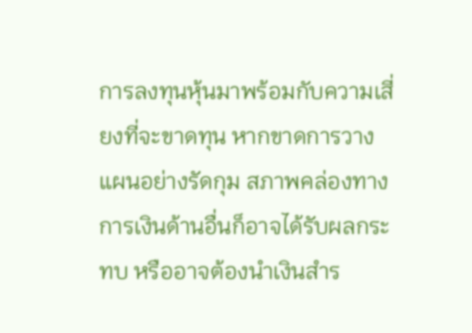การลงทุนหุ้นมาพร้อมกับความเสี่ยงที่จะขาดทุน หากขาดการวางแผนอย่างรัดกุม สภาพคล่องทางการเงินด้านอื่นก็อาจได้รับผลกระทบ หรืออาจต้องนำเงินสำร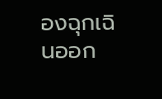องฉุกเฉินออก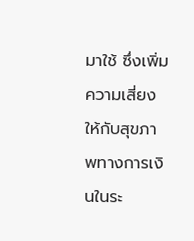มาใช้ ซึ่งเพิ่มความเสี่ยงให้กับสุขภาพทางการเงินในระ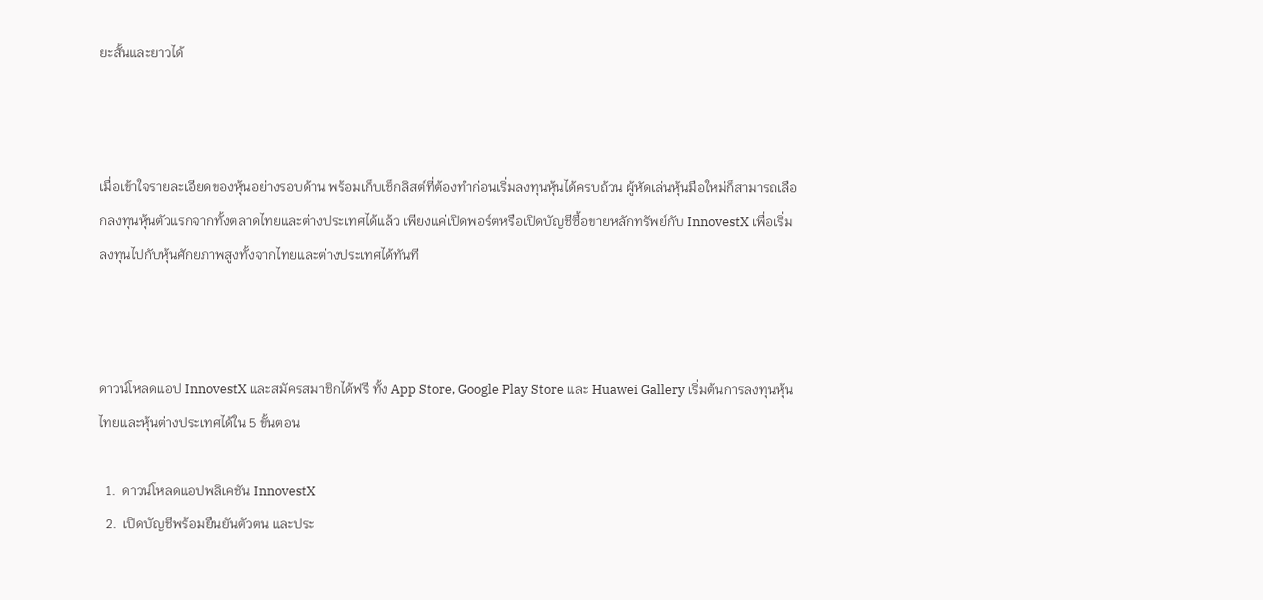ยะสั้นและยาวได้



เมื่อเข้าใจรายละเอียดของหุ้นอย่างรอบด้าน พร้อมเก็บเช็กลิสต์ที่ต้องทำก่อนเริ่มลงทุนหุ้นได้ครบถ้วน ผู้หัดเล่นหุ้นมือใหม่ก็สามารถเลือกลงทุนหุ้นตัวแรกจากทั้งตลาดไทยและต่างประเทศได้แล้ว เพียงแค่เปิดพอร์ตหรือเปิดบัญชีซื้อขายหลักทรัพย์กับ InnovestX เพื่อเริ่มลงทุนไปกับหุ้นศักยภาพสูงทั้งจากไทยและต่างประเทศได้ทันที



ดาวน์โหลดแอป InnovestX และสมัครสมาชิกได้ฟรี ทั้ง App Store, Google Play Store และ Huawei Gallery เริ่มต้นการลงทุนหุ้นไทยและหุ้นต่างประเทศได้ใน 5 ขั้นตอน

  1.  ดาวน์โหลดแอปพลิเคชัน InnovestX
  2.  เปิดบัญชีพร้อมยืนยันตัวตน และประ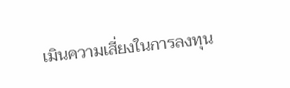เมินความเสี่ยงในการลงทุน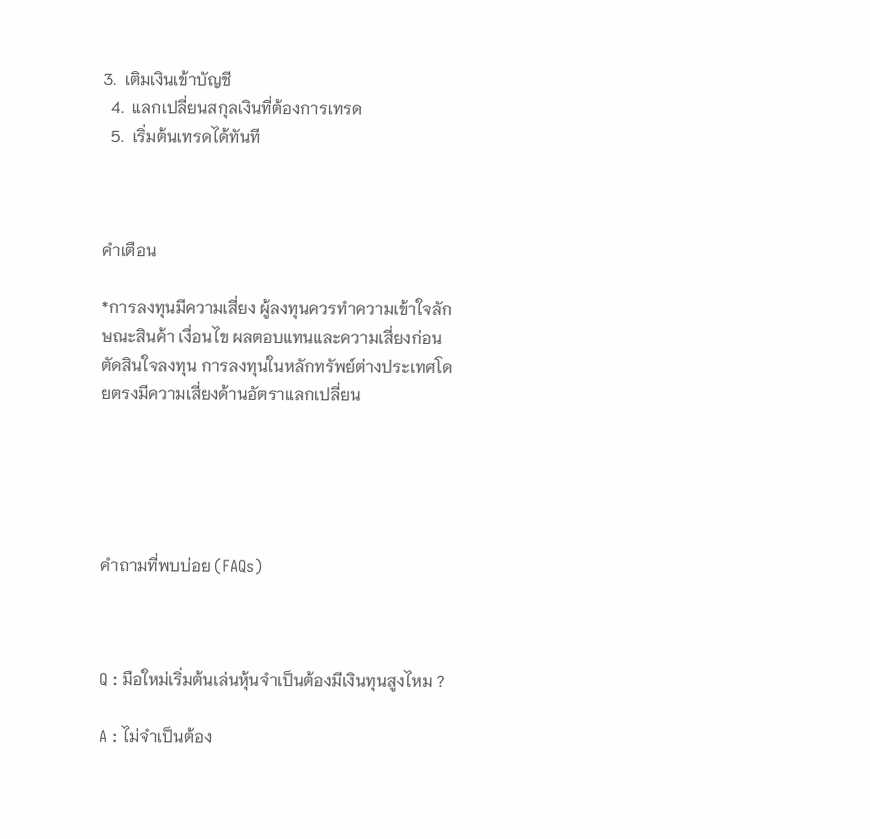3.  เติมเงินเข้าบัญชี
  4.  แลกเปลี่ยนสกุลเงินที่ต้องการเทรด
  5.  เริ่มต้นเทรดได้ทันที



คำเตือน

*การลงทุนมีความเสี่ยง ผู้ลงทุนควรทำความเข้าใจลักษณะสินค้า เงื่อนไข ผลตอบแทนและความเสี่ยงก่อนตัดสินใจลงทุน การลงทุนในหลักทรัพย์ต่างประเทศโดยตรงมีความเสี่ยงด้านอัตราแลกเปลี่ยน





คำถามที่พบบ่อย (FAQs)



Q : มือใหม่เริ่มต้นเล่นหุ้นจำเป็นต้องมีเงินทุนสูงไหม ?

A : ไม่จำเป็นต้อง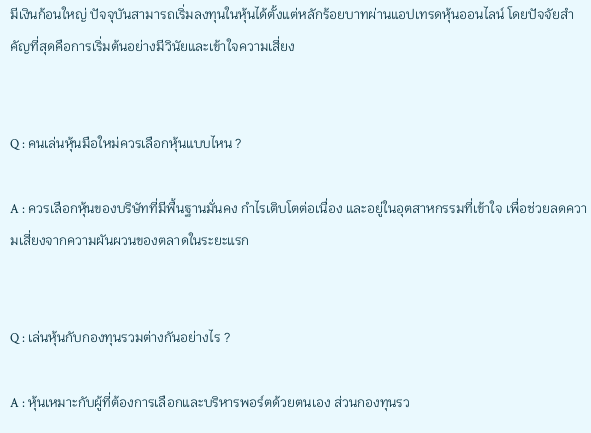มีเงินก้อนใหญ่ ปัจจุบันสามารถเริ่มลงทุนในหุ้นได้ตั้งแต่หลักร้อยบาทผ่านแอปเทรดหุ้นออนไลน์ โดยปัจจัยสำคัญที่สุดคือการเริ่มต้นอย่างมีวินัยและเข้าใจความเสี่ยง


Q : คนเล่นหุ้นมือใหม่ควรเลือกหุ้นแบบไหน ?

A : ควรเลือกหุ้นของบริษัทที่มีพื้นฐานมั่นคง กำไรเติบโตต่อเนื่อง และอยู่ในอุตสาหกรรมที่เข้าใจ เพื่อช่วยลดความเสี่ยงจากความผันผวนของตลาดในระยะแรก


Q : เล่นหุ้นกับกองทุนรวมต่างกันอย่างไร ?

A : หุ้นเหมาะกับผู้ที่ต้องการเลือกและบริหารพอร์ตด้วยตนเอง ส่วนกองทุนรว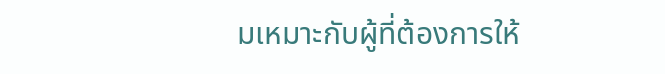มเหมาะกับผู้ที่ต้องการให้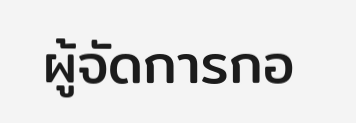ผู้จัดการกอ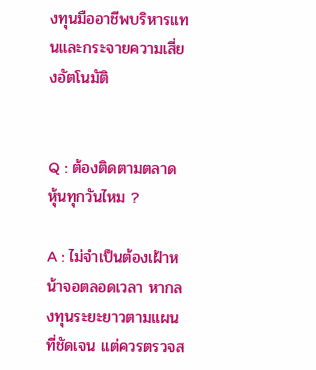งทุนมืออาชีพบริหารแทนและกระจายความเสี่ยงอัตโนมัติ


Q : ต้องติดตามตลาดหุ้นทุกวันไหม ?

A : ไม่จำเป็นต้องเฝ้าหน้าจอตลอดเวลา หากลงทุนระยะยาวตามแผนที่ชัดเจน แต่ควรตรวจส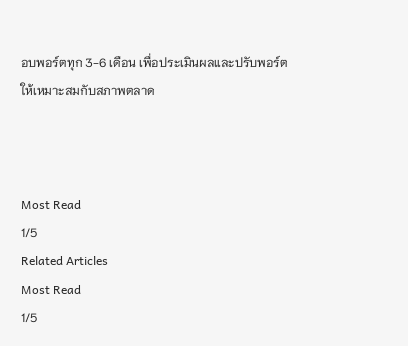อบพอร์ตทุก 3-6 เดือน เพื่อประเมินผลและปรับพอร์ตให้เหมาะสมกับสภาพตลาด



Most Read
1/5
Related Articles
Most Read
1/5